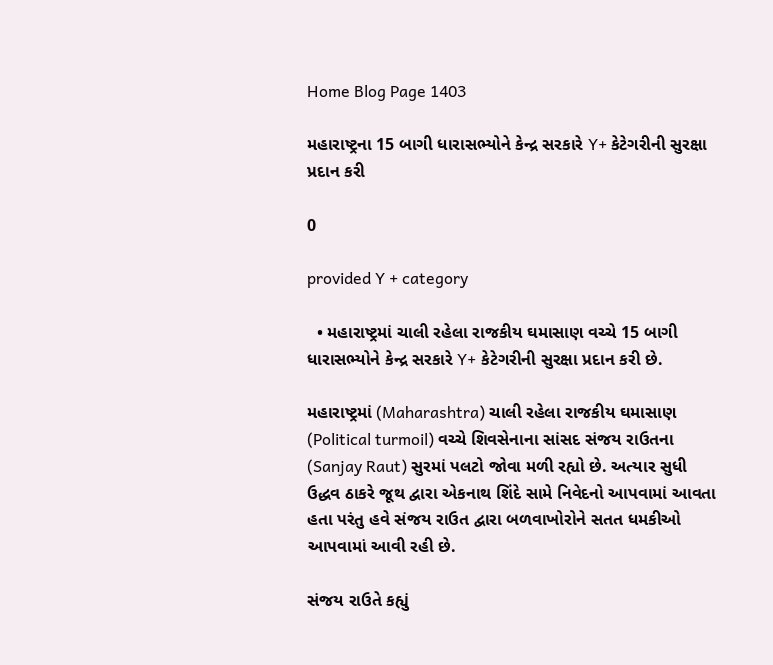Home Blog Page 1403

મહારાષ્ટ્રના 15 બાગી ધારાસભ્યોને કેન્દ્ર સરકારે Y+ કેટેગરીની સુરક્ષા પ્રદાન કરી

0

provided Y + category

  • મહારાષ્ટ્રમાં ચાલી રહેલા રાજકીય ઘમાસાણ વચ્ચે 15 બાગી ધારાસભ્યોને કેન્દ્ર સરકારે Y+ કેટેગરીની સુરક્ષા પ્રદાન કરી છે.

મહારાષ્ટ્રમાં (Maharashtra) ચાલી રહેલા રાજકીય ઘમાસાણ (Political turmoil) વચ્ચે શિવસેનાના સાંસદ સંજય રાઉતના (Sanjay Raut) સુરમાં પલટો જોવા મળી રહ્યો છે. અત્યાર સુધી ઉદ્ધવ ઠાકરે જૂથ દ્વારા એકનાથ શિંદે સામે નિવેદનો આપવામાં આવતા હતા પરંતુ હવે સંજય રાઉત દ્વારા બળવાખોરોને સતત ધમકીઓ આપવામાં આવી રહી છે.

સંજય રાઉતે કહ્યું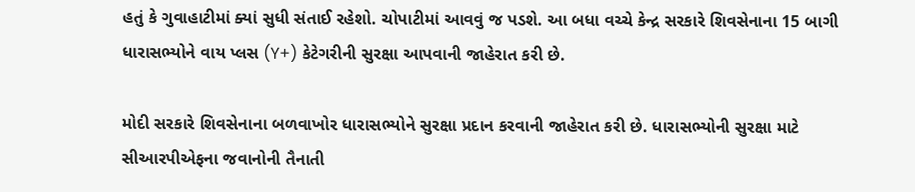હતું કે ગુવાહાટીમાં ક્યાં સુધી સંતાઈ રહેશો. ચોપાટીમાં આવવું જ પડશે. આ બધા વચ્ચે કેન્દ્ર સરકારે શિવસેનાના 15 બાગી ધારાસભ્યોને વાય પ્લસ (Y+) કેટેગરીની સુરક્ષા આપવાની જાહેરાત કરી છે.

મોદી સરકારે શિવસેનાના બળવાખોર ધારાસભ્યોને સુરક્ષા પ્રદાન કરવાની જાહેરાત કરી છે. ધારાસભ્યોની સુરક્ષા માટે સીઆરપીએફના જવાનોની તૈનાતી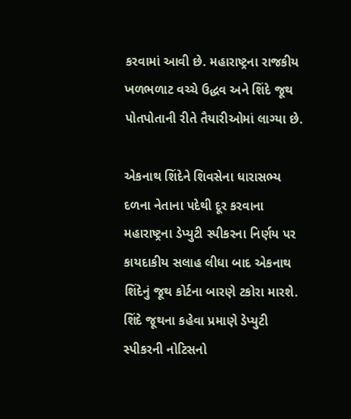કરવામાં આવી છે. મહારાષ્ટ્રના રાજકીય ખળભળાટ વચ્ચે ઉદ્ધવ અને શિંદે જૂથ પોતપોતાની રીતે તૈયારીઓમાં લાગ્યા છે.

એકનાથ શિંદેને શિવસેના ધારાસભ્ય દળના નેતાના પદેથી દૂર કરવાના મહારાષ્ટ્રના ડેપ્યુટી સ્પીકરના નિર્ણય પર કાયદાકીય સલાહ લીધા બાદ એકનાથ શિંદેનું જૂથ કોર્ટના બારણે ટકોરા મારશે. શિંદે જૂથના કહેવા પ્રમાણે ડેપ્યુટી સ્પીકરની નોટિસનો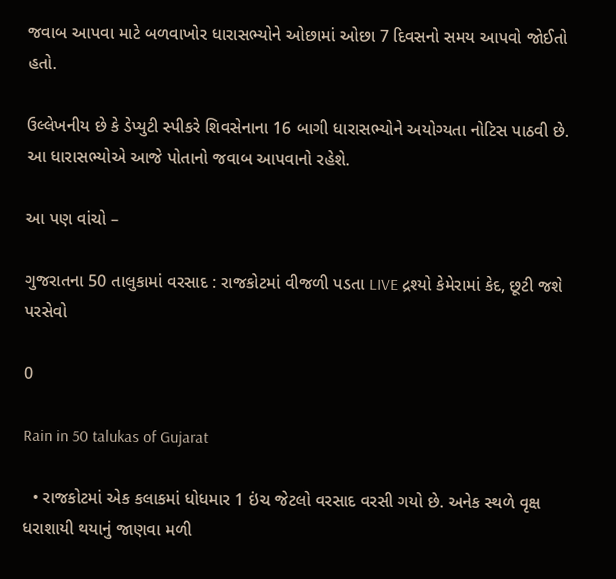જવાબ આપવા માટે બળવાખોર ધારાસભ્યોને ઓછામાં ઓછા 7 દિવસનો સમય આપવો જોઈતો હતો.

ઉલ્લેખનીય છે કે ડેપ્યુટી સ્પીકરે શિવસેનાના 16 બાગી ધારાસભ્યોને અયોગ્યતા નોટિસ પાઠવી છે. આ ધારાસભ્યોએ આજે પોતાનો જવાબ આપવાનો રહેશે.

આ પણ વાંચો –

ગુજરાતના 50 તાલુકામાં વરસાદ : રાજકોટમાં વીજળી પડતા LIVE દ્રશ્યો કેમેરામાં કેદ, છૂટી જશે પરસેવો

0

Rain in 50 talukas of Gujarat

  • રાજકોટમાં એક કલાકમાં ધોધમાર 1 ઇંચ જેટલો વરસાદ વરસી ગયો છે. અનેક સ્થળે વૃક્ષ ધરાશાયી થયાનું જાણવા મળી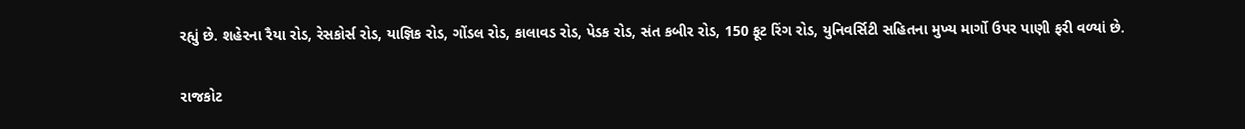રહ્યું છે. શહેરના રૈયા રોડ, રેસકોર્સ રોડ, યાજ્ઞિક રોડ, ગોંડલ રોડ, કાલાવડ રોડ, પેડક રોડ, સંત કબીર રોડ, 150 ફૂટ રિંગ રોડ, યુનિવર્સિટી સહિતના મુખ્ય માર્ગો ઉપર પાણી ફરી વળ્યાં છે.

રાજકોટ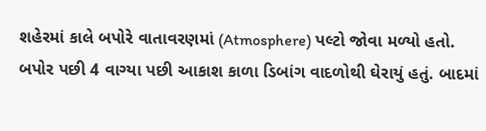શહેરમાં કાલે બપોરે વાતાવરણમાં (Atmosphere) પલ્ટો જોવા મળ્યો હતો. બપોર પછી 4 વાગ્યા પછી આકાશ કાળા ડિબાંગ વાદળોથી ઘેરાયું હતું. બાદમાં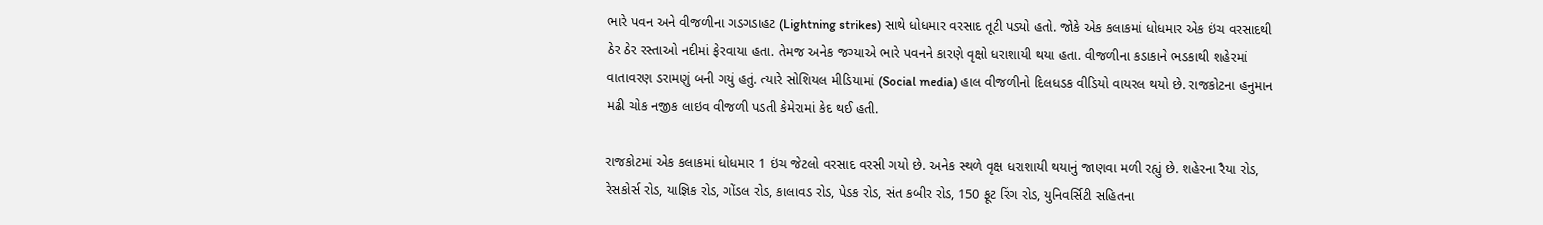ભારે પવન અને વીજળીના ગડગડાહટ (Lightning strikes) સાથે ધોધમાર વરસાદ તૂટી પડ્યો હતો. જોકે એક કલાકમાં ધોધમાર એક ઇંચ વરસાદથી ઠેર ઠેર રસ્તાઓ નદીમાં ફેરવાયા હતા. તેમજ અનેક જગ્યાએ ભારે પવનને કારણે વૃક્ષો ધરાશાયી થયા હતા. વીજળીના કડાકાને ભડકાથી શહેરમાં વાતાવરણ ડરામણું બની ગયું હતું. ત્યારે સોશિયલ મીડિયામાં (Social media) હાલ વીજળીનો દિલધડક વીડિયો વાયરલ થયો છે. રાજકોટના હનુમાન મઢી ચોક નજીક લાઇવ વીજળી પડતી કેમેરામાં કેદ થઈ હતી.

રાજકોટમાં એક કલાકમાં ધોધમાર 1 ઇંચ જેટલો વરસાદ વરસી ગયો છે. અનેક સ્થળે વૃક્ષ ધરાશાયી થયાનું જાણવા મળી રહ્યું છે. શહેરના રૈયા રોડ, રેસકોર્સ રોડ, યાજ્ઞિક રોડ, ગોંડલ રોડ, કાલાવડ રોડ, પેડક રોડ, સંત કબીર રોડ, 150 ફૂટ રિંગ રોડ, યુનિવર્સિટી સહિતના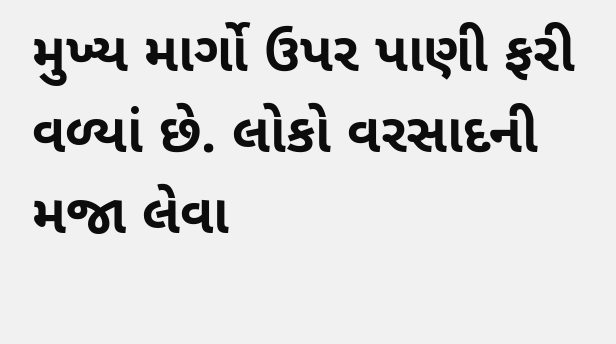મુખ્ય માર્ગો ઉપર પાણી ફરી વળ્યાં છે. લોકો વરસાદની મજા લેવા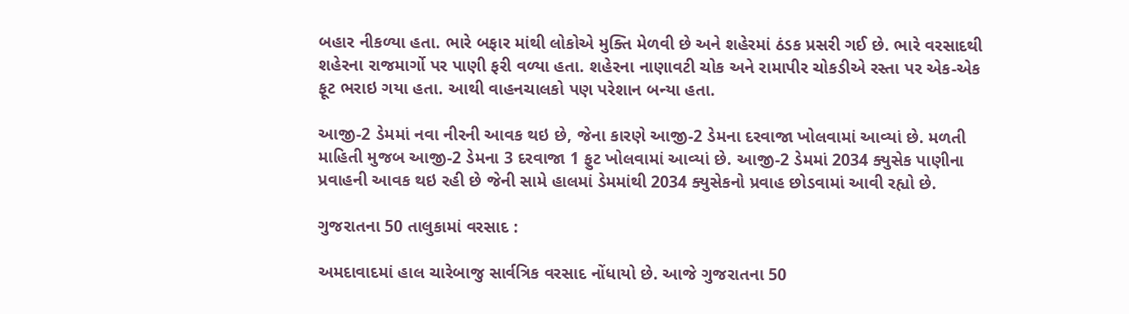બહાર નીકળ્યા હતા. ભારે બફાર માંથી લોકોએ મુક્તિ મેળવી છે અને શહેરમાં ઠંડક પ્રસરી ગઈ છે. ભારે વરસાદથી શહેરના રાજમાર્ગો પર પાણી ફરી વળ્યા હતા. શહેરના નાણાવટી ચોક અને રામાપીર ચોકડીએ રસ્તા પર એક-એક ફૂટ ભરાઇ ગયા હતા. આથી વાહનચાલકો પણ પરેશાન બન્યા હતા.

આજી-2 ડેમમાં નવા નીરની આવક થઇ છે, જેના કારણે આજી-2 ડેમના દરવાજા ખોલવામાં આવ્યાં છે. મળતી માહિતી મુજબ આજી-2 ડેમના 3 દરવાજા 1 ફુટ ખોલવામાં આવ્યાં છે. આજી-2 ડેમમાં 2034 ક્યુસેક પાણીના પ્રવાહની આવક થઇ રહી છે જેની સામે હાલમાં ડેમમાંથી 2034 ક્યુસેકનો પ્રવાહ છોડવામાં આવી રહ્યો છે.

ગુજરાતના 50 તાલુકામાં વરસાદ :

અમદાવાદમાં હાલ ચારેબાજુ સાર્વત્રિક વરસાદ નોંધાયો છે. આજે ગુજરાતના 50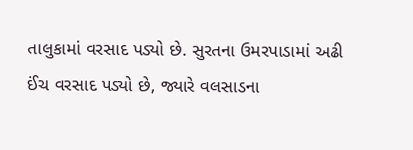તાલુકામાં વરસાદ પડ્યો છે. સુરતના ઉમરપાડામાં અઢી ઈંચ વરસાદ પડ્યો છે, જ્યારે વલસાડના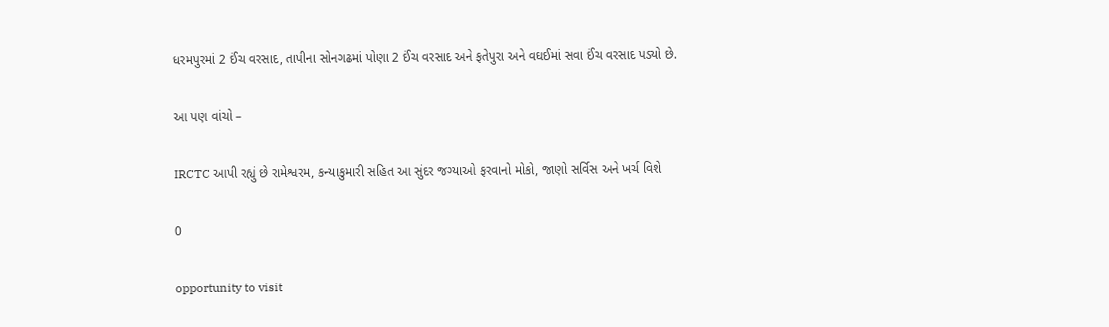ધરમપુરમાં 2 ઈંચ વરસાદ, તાપીના સોનગઢમાં પોણા 2 ઈંચ વરસાદ અને ફતેપુરા અને વઘઈમાં સવા ઈંચ વરસાદ પડ્યો છે.

આ પણ વાંચો –

IRCTC આપી રહ્યું છે રામેશ્વરમ, કન્યાકુમારી સહિત આ સુંદર જગ્યાઓ ફરવાનો મોકો, જાણો સર્વિસ અને ખર્ચ વિશે

0

opportunity to visit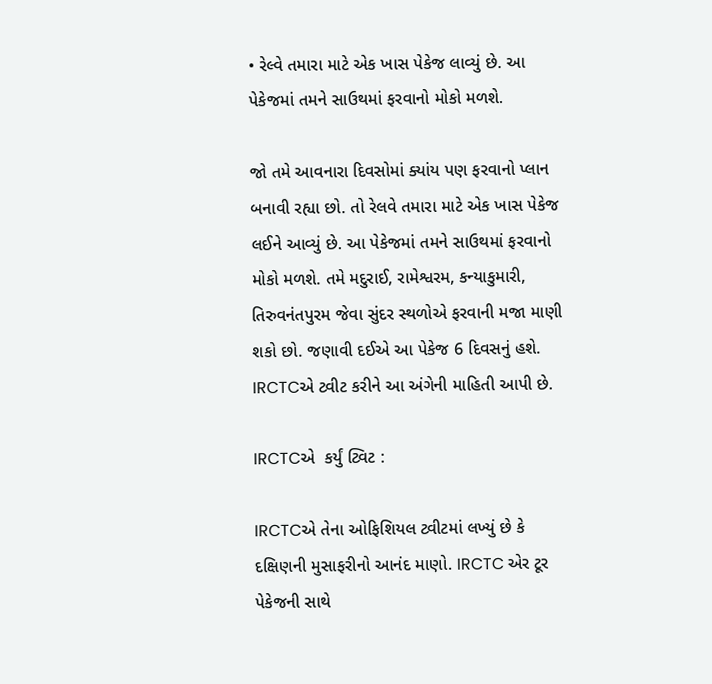• રેલ્વે તમારા માટે એક ખાસ પેકેજ લાવ્યું છે. આ પેકેજમાં તમને સાઉથમાં ફરવાનો મોકો મળશે.

જો તમે આવનારા દિવસોમાં ક્યાંય પણ ફરવાનો પ્લાન બનાવી રહ્યા છો. તો રેલવે તમારા માટે એક ખાસ પેકેજ લઈને આવ્યું છે. આ પેકેજમાં તમને સાઉથમાં ફરવાનો મોકો મળશે. તમે મદુરાઈ, રામેશ્વરમ, કન્યાકુમારી, તિરુવનંતપુરમ જેવા સુંદર સ્થળોએ ફરવાની મજા માણી શકો છો. જણાવી દઈએ આ પેકેજ 6 દિવસનું હશે. IRCTCએ ટ્વીટ કરીને આ અંગેની માહિતી આપી છે.

IRCTCએ  કર્યું ટ્વિટ :

IRCTCએ તેના ઓફિશિયલ ટ્વીટમાં લખ્યું છે કે દક્ષિણની મુસાફરીનો આનંદ માણો. IRCTC એર ટૂર પેકેજની સાથે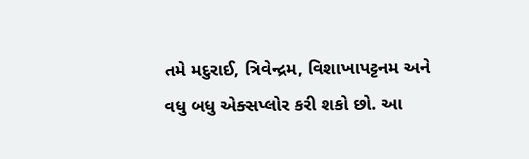તમે મદુરાઈ, ત્રિવેન્દ્રમ, વિશાખાપટ્ટનમ અને વધુ બધુ એક્સપ્લોર કરી શકો છો. આ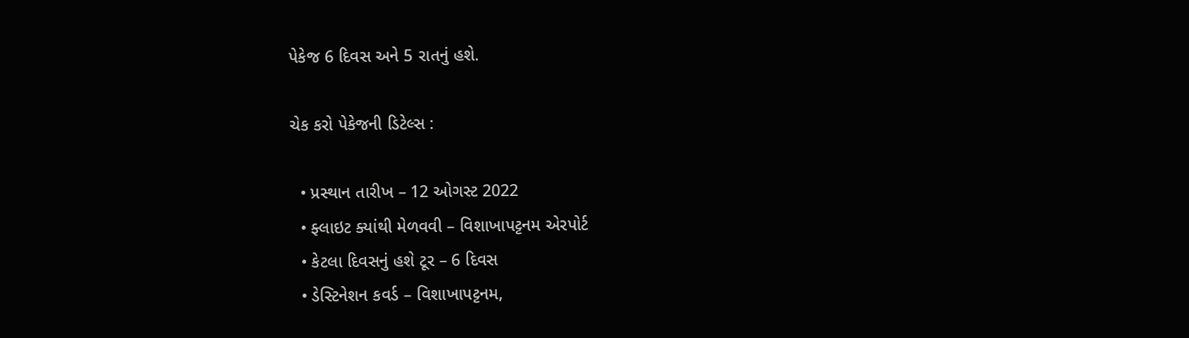પેકેજ 6 દિવસ અને 5 રાતનું હશે.

ચેક કરો પેકેજની ડિટેલ્સ :

  • પ્રસ્થાન તારીખ – 12 ઓગસ્ટ 2022
  • ફ્લાઇટ ક્યાંથી મેળવવી – વિશાખાપટ્ટનમ એરપોર્ટ
  • કેટલા દિવસનું હશે ટૂર – 6 દિવસ
  • ડેસ્ટિનેશન કવર્ડ – વિશાખાપટ્ટનમ,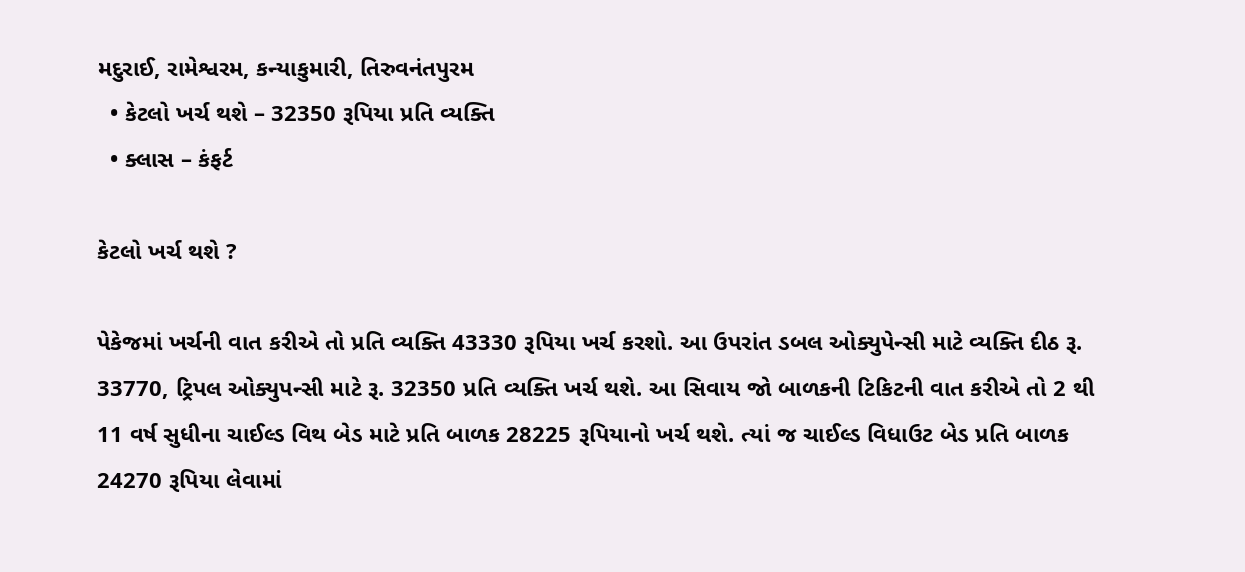મદુરાઈ, રામેશ્વરમ, કન્યાકુમારી, તિરુવનંતપુરમ
  • કેટલો ખર્ચ થશે – 32350 રૂપિયા પ્રતિ વ્યક્તિ
  • ક્લાસ – કંફર્ટ

કેટલો ખર્ચ થશે ?

પેકેજમાં ખર્ચની વાત કરીએ તો પ્રતિ વ્યક્તિ 43330 રૂપિયા ખર્ચ કરશો. આ ઉપરાંત ડબલ ઓક્યુપેન્સી માટે વ્યક્તિ દીઠ રૂ. 33770, ટ્રિપલ ઓક્યુપન્સી માટે રૂ. 32350 પ્રતિ વ્યક્તિ ખર્ચ થશે. આ સિવાય જો બાળકની ટિકિટની વાત કરીએ તો 2 થી 11 વર્ષ સુધીના ચાઈલ્ડ વિથ બેડ માટે પ્રતિ બાળક 28225 રૂપિયાનો ખર્ચ થશે. ત્યાં જ ચાઈલ્ડ વિધાઉટ બેડ પ્રતિ બાળક 24270 રૂપિયા લેવામાં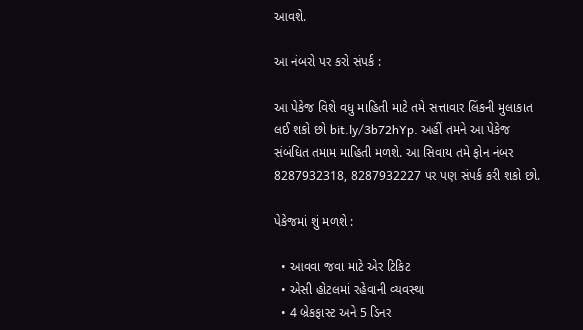આવશે.

આ નંબરો પર કરો સંપર્ક :

આ પેકેજ વિશે વધુ માહિતી માટે તમે સત્તાવાર લિંકની મુલાકાત લઈ શકો છો bit.ly/3b72hYp. અહીં તમને આ પેકેજ સંબંધિત તમામ માહિતી મળશે. આ સિવાય તમે ફોન નંબર 8287932318, 8287932227 પર પણ સંપર્ક કરી શકો છો.

પેકેજમાં શું મળશે :

  • આવવા જવા માટે એર ટિકિટ
  • એસી હોટલમાં રહેવાની વ્યવસ્થા
  • 4 બ્રેકફાસ્ટ અને 5 ડિનર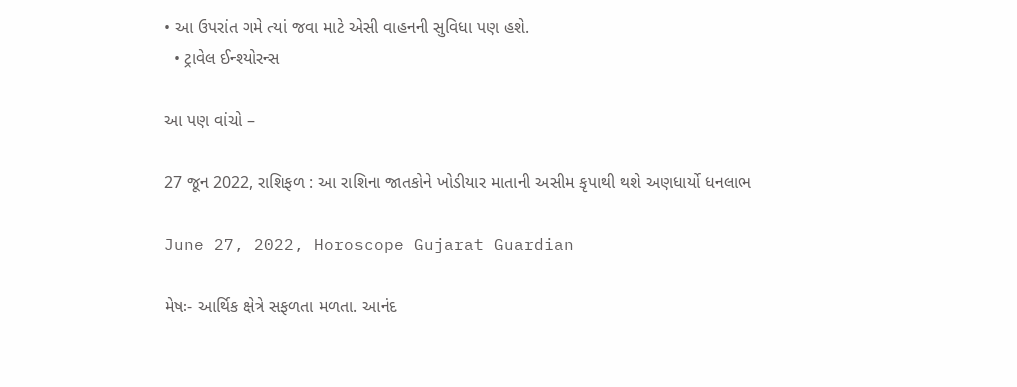• આ ઉપરાંત ગમે ત્યાં જવા માટે એસી વાહનની સુવિધા પણ હશે.
  • ટ્રાવેલ ઈન્શ્યોરન્સ

આ પણ વાંચો –

27 જૂન 2022, રાશિફળ : આ રાશિના જાતકોને ખોડીયાર માતાની અસીમ કૃપાથી થશે અણધાર્યો ધનલાભ

June 27, 2022, Horoscope Gujarat Guardian

મેષઃ- આર્થિક ક્ષેત્રે સફ‍ળતા મળતા. આનંદ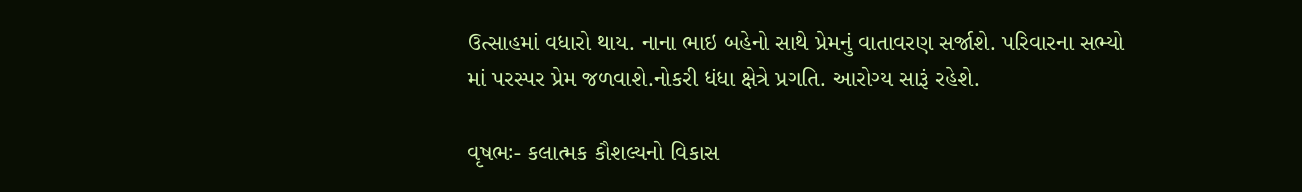ઉત્સાહમાં વધારો થાય. નાના ભાઇ બહેનો સાથે પ્રેમનું વાતાવરણ સર્જાશે. પરિવારના સભ્યો માં પરસ્પર પ્રેમ જળવાશે.નોકરી ધંધા ક્ષેત્રે પ્રગતિ. આરોગ્ય સારૂં રહેશે.

વૃષભઃ- કલાત્મક કૌશલ્યનો વિકાસ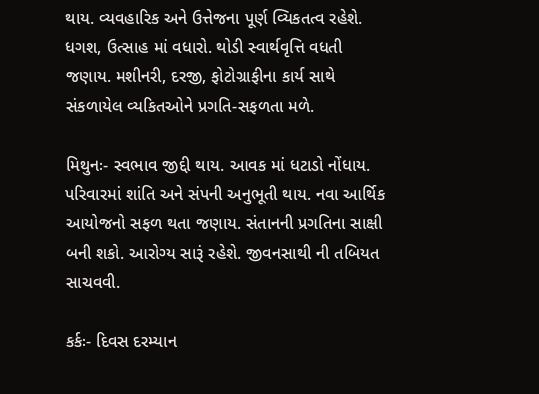થાય. વ્યવહારિક અને ઉત્તેજના પૂર્ણ વ્ય‌િકતત્વ રહેશે. ધગશ, ઉત્સાહ માં વધારો. થોડી સ્વાર્થવૃત્તિ વધતી જણાય. મશીનરી, દરજી, ફોટોગ્રાફીના કાર્ય સાથે સંકળાયેલ વ્યકિતઓને પ્રગતિ-સફળતા મળે.

મિથુનઃ- સ્વભાવ જીદ્દી થાય. આવક માં ધટાડો નોંધાય. પરિવારમાં શાંતિ અને સંપની અનુભૂતી થાય. નવા આર્થિક આયોજનો સફળ થતા જણાય. સંતાનની પ્રગતિના સાક્ષી બની શકો. આરોગ્ય સારૂં રહેશે. જીવનસાથી ની તબિયત સાચવવી.

કર્કઃ- દિવસ દરમ્યાન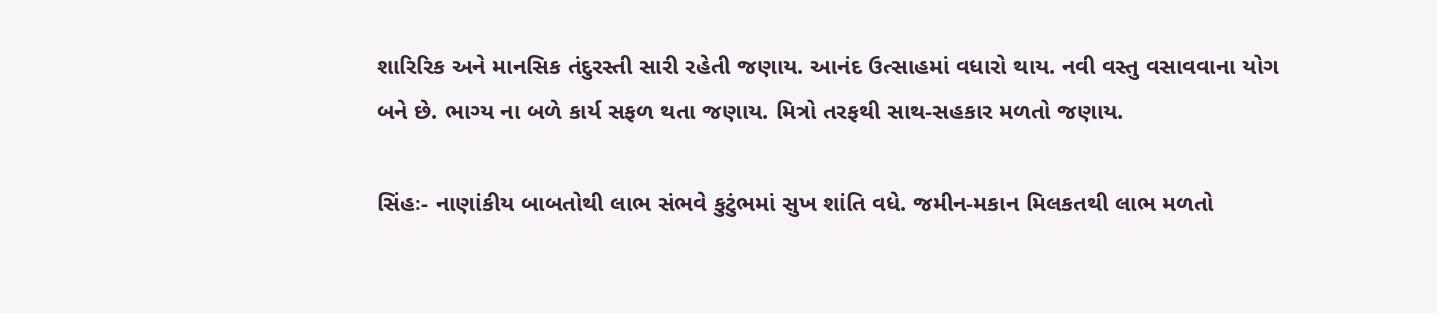શારિરિક અને માનસિક તંદુરસ્તી સારી રહેતી જણાય. આનંદ ઉત્સાહમાં વધારો થાય. નવી વસ્તુ વસાવવાના યોગ બને છે. ભાગ્ય ના બળે કાર્ય સફળ થતા જણાય. મિત્રો તરફથી સાથ-સહકાર મળતો જણાય.

સિંહઃ- નાણાંકીય બાબતોથી લાભ સંભવે કુટુંભમાં સુખ શાંતિ વધે. જમીન-મકાન મિલકતથી લાભ મળતો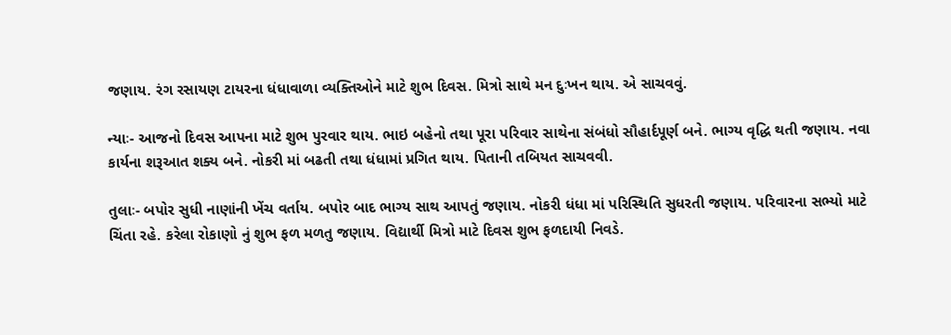જણાય. રંગ રસાયણ ટાયરના ધંધાવાળા વ્યક્તિઓને માટે શુભ દિવસ. મિત્રો સાથે મન દુઃખન થાય. એ સાચવવું.

ન્યાઃ- આજનો દિવસ આપના માટે શુભ પુરવાર થાય. ભાઇ બહેનો તથા પૂરા પરિવાર સાથેના સંબંધો સૌહાર્દપૂર્ણ બને. ભાગ્ય વૃદ્ધિ થતી જણાય. નવા કાર્યના શરૂઆત શક્ય બને. નોકરી માં બઢતી તથા ધંધામાં પ્રગ‌િત થાય. પિતાની તબિયત સાચવવી.

તુલાઃ- બપોર સુધી નાણાંની ખેંચ વર્તાય. બપોર બાદ ભાગ્ય સાથ આપતું જણાય. નોકરી ધંધા માં પરિસ્થિતિ સ‌ુધરતી જણાય. પરિવારના સભ્યો માટે ચિંતા રહે. કરેલા રોકાણો નું શુભ ફળ મળતુ જણાય. વિદ્યાર્થી મિત્રો માટે દિવસ શુભ ફળદાયી નિવડે.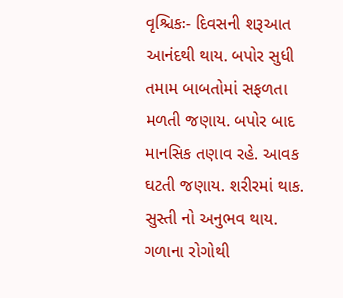વૃશ્ચિકઃ- દિવસની શરૂઆત આનંદથી થાય. બપોર સુધી તમામ બાબતોમાં સફળતા મ‍ળતી જણાય. બપોર બાદ માનસિક તણાવ રહે. આવક ઘટતી જણાય. શરીરમાં થાક. સુસ્તી નો અનુભવ થાય. ગળાના રોગોથી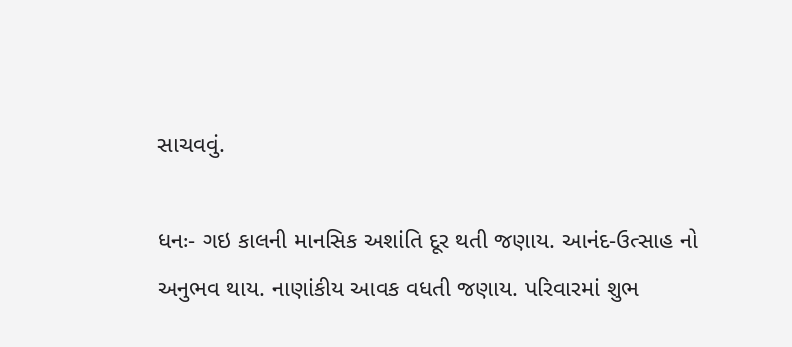સાચવવું.

ધનઃ- ગઇ કાલની માનસિક અશાંતિ દૂર થતી જણાય. આનંદ-ઉત્સાહ નો અનુભવ થાય. નાણાંકીય આવક વધતી જણાય. પરિવારમાં શુભ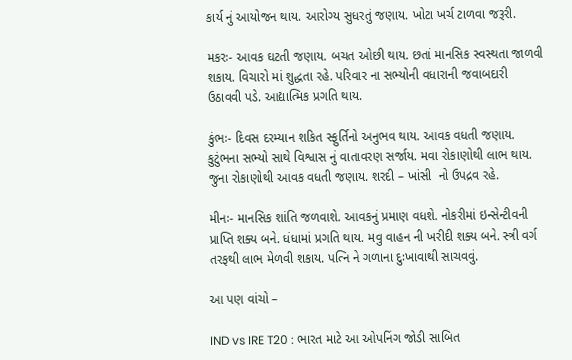કાર્ય નું આયોજન થાય. આરોગ્ય સુધરતું જણાય. ખોટા ખર્ચ ટાળવા જરૂરી.

મકરઃ- આવક ઘટતી જણાય. બચત ઓછી થાય. છતાં માનસિક સ્વસ્થતા જાળવી શકાય. વિચારો માં શુદ્ધતા રહે. પરિવાર ના સભ્યોની વધારાની જવાબદારી ઉઠાવવી પડે. આદ્યાત્મિક પ્રગતિ થાય.

કુંભઃ- દિવસ દરમ્યાન શકિત સ્ફુર્તિનો અનુભવ થાય. આવક વધતી જણાય. કુટુંભના સભ્યો સાથે વિશ્વાસ નું વાતાવરણ સર્જાય. મવા રોકાણોથી લાભ થાય. જુના રોકાણોથી આવક વધતી જણાય. શરદી – ખાંસી  નો ઉપદ્રવ રહે.

મીનઃ- માનસિક શાંતિ જળવાશે. આવકનું પ્રમાણ વધશે. નોકરીમાં ઇન્સેન્ટીવની પ્રાપ્તિ શક્ય બને. ધંધામાં પ્રગતિ થાય. મવુ વાહન ની ખરીદી શક્ય બને. સ્ત્રી વર્ગ તરફથી લાભ મેળવી શકાય. પત્નિ ને ગળાના દુઃખાવાથી સાચવવું.

આ પણ વાંચો –

IND vs IRE T20 : ભારત માટે આ ઓપનિંગ જોડી સાબિત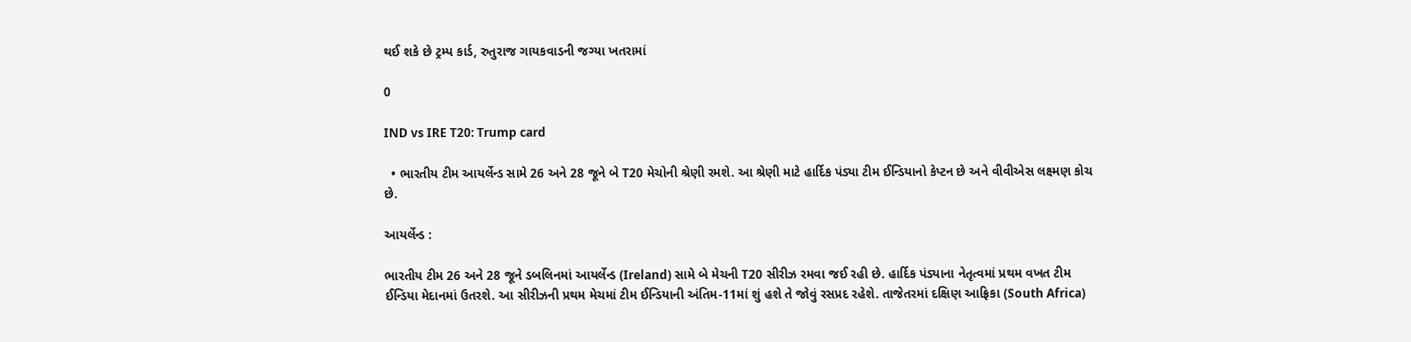થઈ શકે છે ટ્રમ્પ કાર્ડ, રુતુરાજ ગાયકવાડની જગ્યા ખતરામાં

0

IND vs IRE T20: Trump card

  • ભારતીય ટીમ આયર્લેન્ડ સામે 26 અને 28 જૂને બે T20 મેચોની શ્રેણી રમશે. આ શ્રેણી માટે હાર્દિક પંડ્યા ટીમ ઈન્ડિયાનો કેપ્ટન છે અને વીવીએસ લક્ષ્મણ કોચ છે.

આયર્લેન્ડ :

ભારતીય ટીમ 26 અને 28 જૂને ડબલિનમાં આયર્લેન્ડ (Ireland) સામે બે મેચની T20 સીરીઝ રમવા જઈ રહી છે. હાર્દિક પંડ્યાના નેતૃત્વમાં પ્રથમ વખત ટીમ ઈન્ડિયા મેદાનમાં ઉતરશે. આ સીરીઝની પ્રથમ મેચમાં ટીમ ઈન્ડિયાની અંતિમ-11માં શું હશે તે જોવું રસપ્રદ રહેશે. તાજેતરમાં દક્ષિણ આફ્રિકા (South Africa)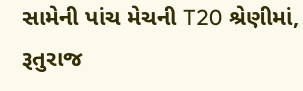સામેની પાંચ મેચની T20 શ્રેણીમાં, રૂતુરાજ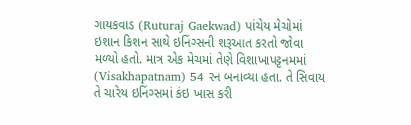ગાયકવાડ (Ruturaj Gaekwad) પાંચેય મેચોમાં ઇશાન કિશન સાથે ઇનિંગ્સની શરૂઆત કરતો જોવા મળ્યો હતો. માત્ર એક મેચમાં તેણે વિશાખાપટ્ટનમમાં (Visakhapatnam) 54 રન બનાવ્યા હતા. તે સિવાય તે ચારેય ઇનિંગ્સમાં કંઇ ખાસ કરી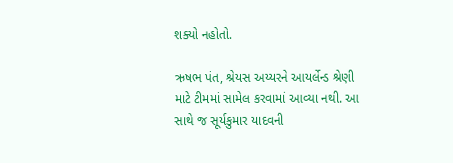શક્યો નહોતો.

ઋષભ પંત, શ્રેયસ અય્યરને આયર્લેન્ડ શ્રેણી માટે ટીમમાં સામેલ કરવામાં આવ્યા નથી. આ સાથે જ સૂર્યકુમાર યાદવની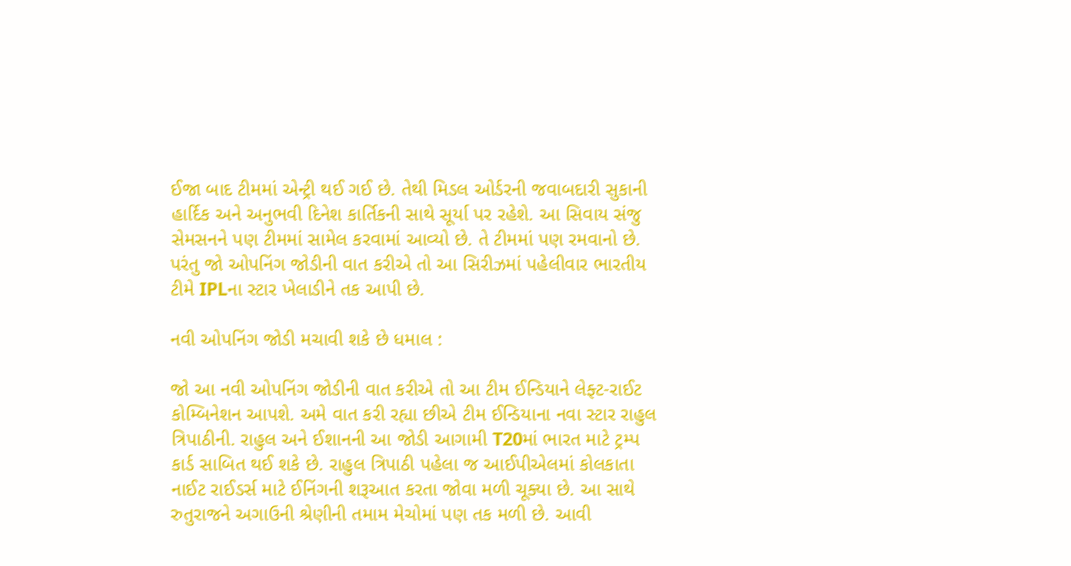ઈજા બાદ ટીમમાં એન્ટ્રી થઈ ગઈ છે. તેથી મિડલ ઓર્ડરની જવાબદારી સુકાની હાર્દિક અને અનુભવી દિનેશ કાર્તિકની સાથે સૂર્યા પર રહેશે. આ સિવાય સંજુ સેમસનને પણ ટીમમાં સામેલ કરવામાં આવ્યો છે. તે ટીમમાં પણ રમવાનો છે. પરંતુ જો ઓપનિંગ જોડીની વાત કરીએ તો આ સિરીઝમાં પહેલીવાર ભારતીય ટીમે IPLના સ્ટાર ખેલાડીને તક આપી છે.

નવી ઓપનિંગ જોડી મચાવી શકે છે ધમાલ :

જો આ નવી ઓપનિંગ જોડીની વાત કરીએ તો આ ટીમ ઈન્ડિયાને લેફ્ટ-રાઈટ કોમ્બિનેશન આપશે. અમે વાત કરી રહ્યા છીએ ટીમ ઈન્ડિયાના નવા સ્ટાર રાહુલ ત્રિપાઠીની. રાહુલ અને ઈશાનની આ જોડી આગામી T20માં ભારત માટે ટ્રમ્પ કાર્ડ સાબિત થઈ શકે છે. રાહુલ ત્રિપાઠી પહેલા જ આઈપીએલમાં કોલકાતા નાઈટ રાઈડર્સ માટે ઈનિંગની શરૂઆત કરતા જોવા મળી ચૂક્યા છે. આ સાથે રુતુરાજને અગાઉની શ્રેણીની તમામ મેચોમાં પણ તક મળી છે. આવી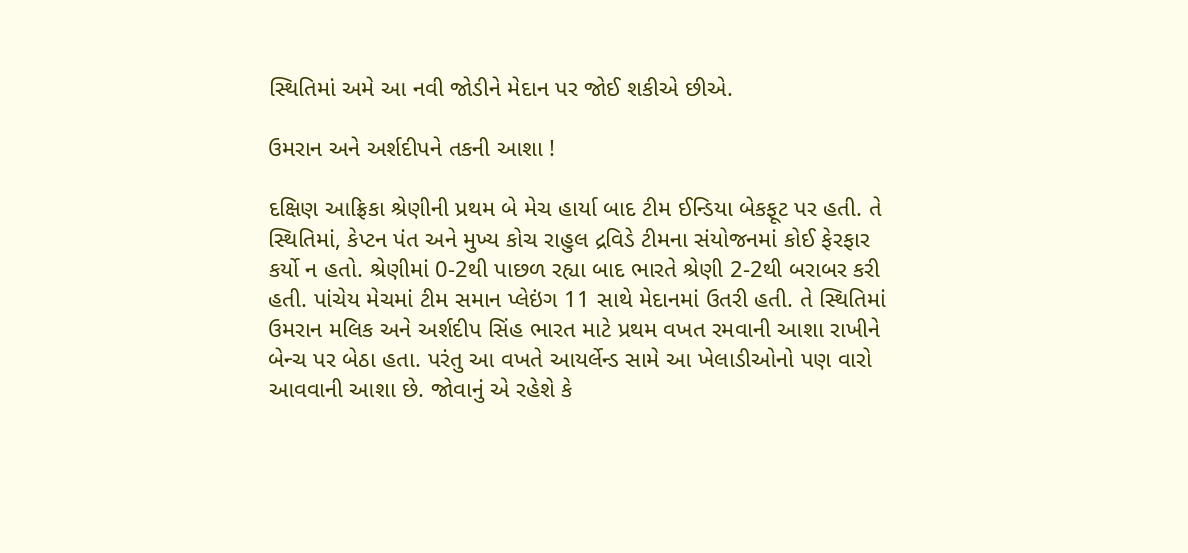સ્થિતિમાં અમે આ નવી જોડીને મેદાન પર જોઈ શકીએ છીએ.

ઉમરાન અને અર્શદીપને તકની આશા !

દક્ષિણ આફ્રિકા શ્રેણીની પ્રથમ બે મેચ હાર્યા બાદ ટીમ ઈન્ડિયા બેકફૂટ પર હતી. તે સ્થિતિમાં, કેપ્ટન પંત અને મુખ્ય કોચ રાહુલ દ્રવિડે ટીમના સંયોજનમાં કોઈ ફેરફાર કર્યો ન હતો. શ્રેણીમાં 0-2થી પાછળ રહ્યા બાદ ભારતે શ્રેણી 2-2થી બરાબર કરી હતી. પાંચેય મેચમાં ટીમ સમાન પ્લેઇંગ 11 સાથે મેદાનમાં ઉતરી હતી. તે સ્થિતિમાં ઉમરાન મલિક અને અર્શદીપ સિંહ ભારત માટે પ્રથમ વખત રમવાની આશા રાખીને બેન્ચ પર બેઠા હતા. પરંતુ આ વખતે આયર્લેન્ડ સામે આ ખેલાડીઓનો પણ વારો આવવાની આશા છે. જોવાનું એ રહેશે કે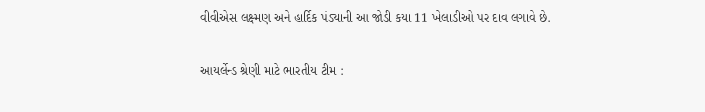વીવીએસ લક્ષ્મણ અને હાર્દિક પંડ્યાની આ જોડી કયા 11 ખેલાડીઓ પર દાવ લગાવે છે.

આયર્લેન્ડ શ્રેણી માટે ભારતીય ટીમ :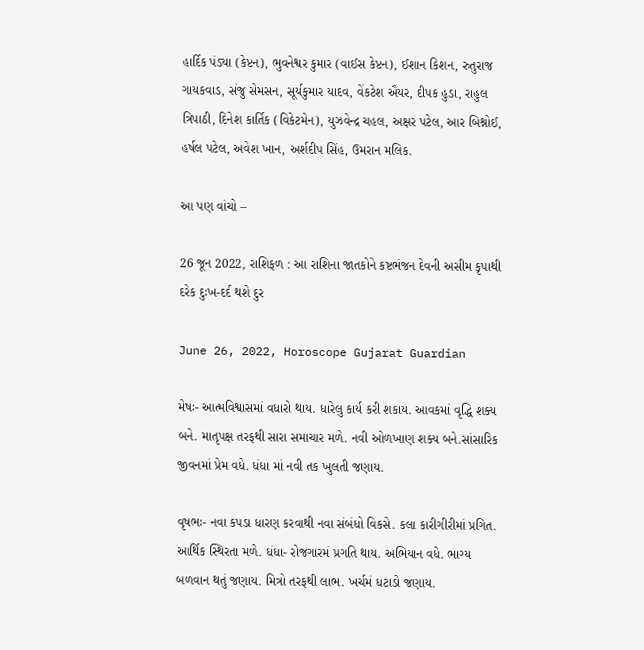હાર્દિક પંડ્યા (કેપ્ટન), ભુવનેશ્વર કુમાર (વાઈસ કેપ્ટન), ઈશાન કિશન, રુતુરાજ ગાયકવાડ, સંજુ સેમસન, સૂર્યકુમાર યાદવ, વેંકટેશ ઐયર, દીપક હુડા, રાહુલ ત્રિપાઠી, દિનેશ કાર્તિક (વિકેટમેન), યુઝવેન્દ્ર ચહલ, અક્ષર પટેલ, આર બિશ્નોઈ, હર્ષલ પટેલ, અવેશ ખાન, અર્શદીપ સિંહ, ઉમરાન મલિક.

આ પણ વાંચો –

26 જૂન 2022, રાશિફળ : આ રાશિના જાતકોને કષ્ટભંજન દેવની અસીમ કૃપાથી દરેક દુઃખ-દર્દ થશે દુર

June 26, 2022, Horoscope Gujarat Guardian

મેષઃ- આત્મવિશ્વાસમાં વધારો થાય. ધારેલુ કાર્ય કરી શકાય. આવકમાં વૃદ્ધિ શક્ય બને. માતૃપક્ષ તરફથી સારા સમાચાર મળે. નવી ઓળખાણ શક્ય બને.સાંસારિક જીવનમાં પ્રેમ વધે. ધંધા માં નવી તક ખુલતી જણાય.

વૃષભઃ- નવા કપડા ધારણ કરવાથી નવા સંબંધો વિકસે. કલા કારીગીરીમાં પ્રગ‌િ‌ત. આર્થિક સ્થિરતા મળે. ધંધા- રોજગારમં પ્રગતિ થાય. અભિયાન વધે. ભાગ્ય બળવાન થતું જણાય. મિત્રો તરફથી લાભ. ખર્ચમં ધટાડો જણાય.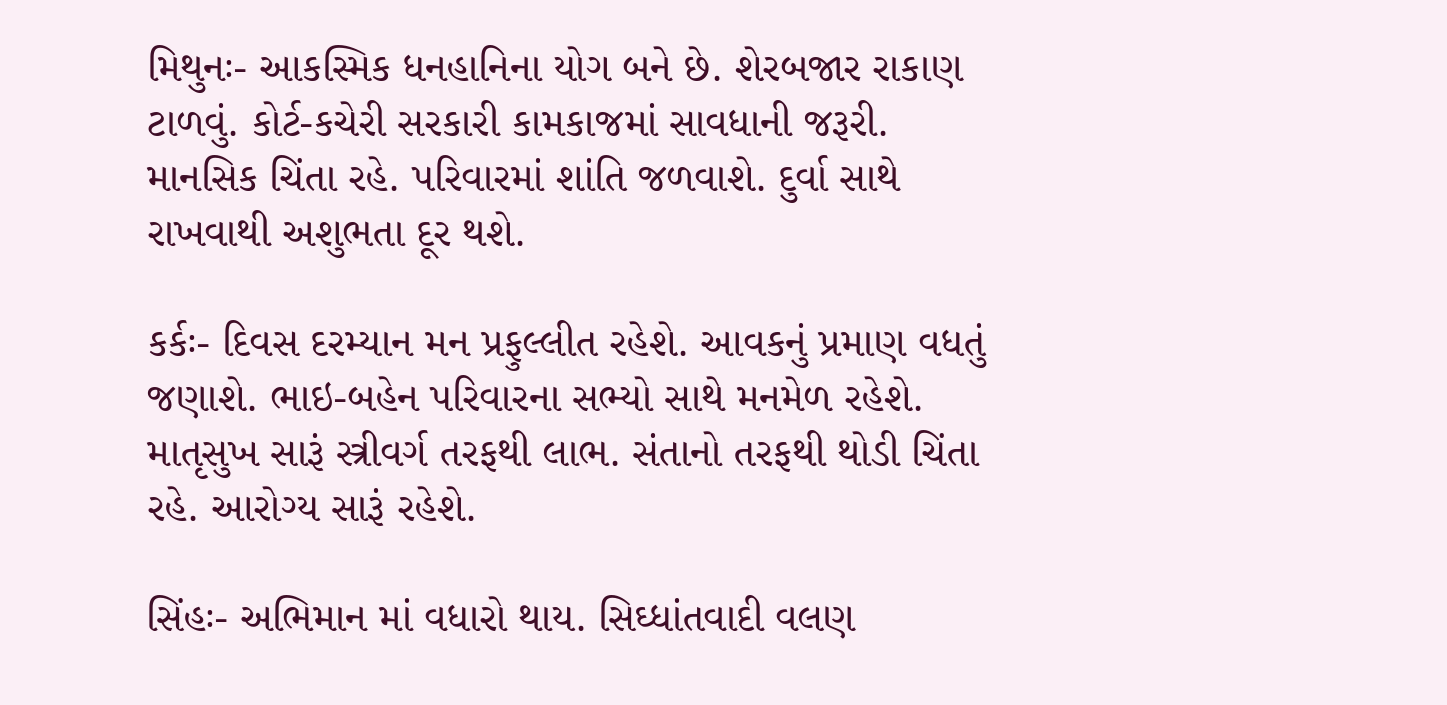મિથુનઃ- આકસ્મિક ધનહાનિના યોગ બને છે. શેરબજાર રાકાણ ટાળવું. કોર્ટ-કચેરી સરકારી કામકાજમાં સાવધાની જરૂરી. માનસિક ચિંતા રહે. પરિવારમાં શાંતિ જળવાશે. દુર્વા સાથે રાખવાથી અશુભતા દૂર થશે.

કર્કઃ- દિવસ દરમ્યાન મન પ્રફુલ્લીત રહેશે. આવકનું પ્રમાણ ‍વધતું જણાશે. ભાઇ-બહેન પરિવારના સભ્યો સાથે મનમેળ રહેશે. માતૃસુખ સારૂં સ્ત્રીવર્ગ તરફથી લાભ. સંતાનો તરફથી થોડી ચિંતા રહે. આરોગ્ય સારૂં રહેશે.

સિંહઃ- અભિમાન માં વધારો થાય. સિઘ્ધાંતવાદી વલણ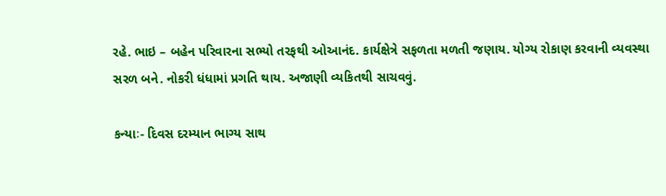રહે. ભાઇ – બહેન પરિવારના સભ્યો તરફથી ઓઆનંદ. કાર્યક્ષેત્રે સફળતા મળતી જણાય. યોગ્ય રોકાણ કરવાની વ્યવસ્થા સરળ બને. નોકરી ધંધામાં પ્રગતિ થાય. અજાણી વ્યકિતથી સાચવવું.

કન્યાઃ- દિવસ દરમ્યાન ભાગ્ય સાથ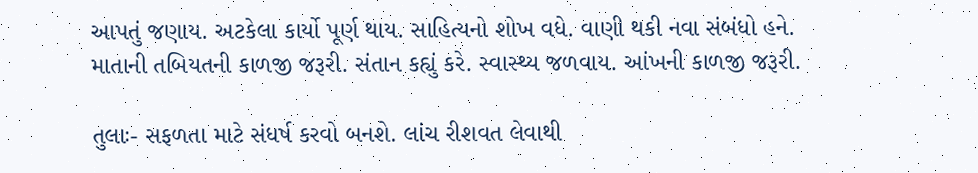આપતું જણાય. અટકેલા કાર્યો પૂર્ણ થાય. સાહિત્યનો શોખ વધે. વાણી થકી નવા સંબંધો હને. માતાની તબિયતની કાળજી જરૂરી. સંતાન કહ્યું કરે. સ્વાસ્થ્ય જળવાય. આંખની કાળજી જરૂરી.

તુલાઃ- સફળતા માટે સંધર્ષ કરવો બનશે. લાંચ રીશવત લેવાથી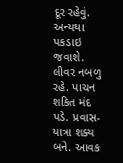દૂર રહેવું. અન્યથા પકડાઇ જવાશે. લીવર નબળુ રહે. પાચન શકિત મંદ પડે. પ્રવાસ-યાત્રા શક્ય બને. આવક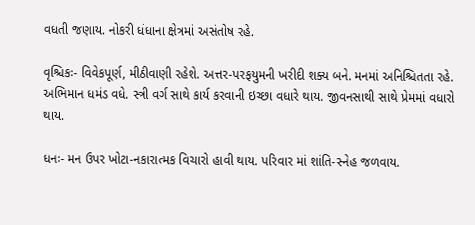વધતી જણાય. નોકરી ધંધાના ક્ષેત્રમાં અસંતોષ રહે.

વૃશ્ચિકઃ- વિવેકપૂર્ણ, મીઠીવાણી રહેશે. અત્તર-પરફય‌ુમની ખરીદી શક્ય બને. મનમાં અનિશ્ચિતતા રહે. અભિમાન ધમંડ વધે. સ્ત્રી વર્ગ સાથે કાર્ય કરવાની ઇચ્છા વધારે થાય. જીવનસાથી સાથે પ્રેમમાં વધારો થાય.

ધનઃ- મન ઉપર ખોટા-નકારાત્મક વિચારો હાવી થાય. પરિવાર માં શાંતિ-સ્નેહ જળવાય.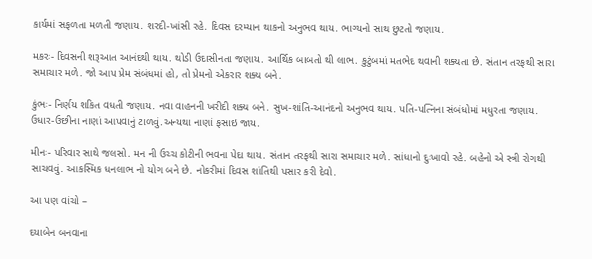કાર્યમાં સફળતા મળતી જણાય. શરદી-ખાંસી રહે. દિવસ દરમ્યાન થાકનો અનુભવ થાય. ભાગ્યનો સાથ છુટતો જણાય.

મકરઃ- દિવસની શરૂઆત આનંદથી થાય. થોડી ઉદાસીનતા જણાય. આર્થિક બાબતો થી લાભ. કુટુંબમાં મતભેદ થવાની શક્યતા છે. સંતાન તરફથી સારા સમાચાર મળે. જો આપ પ્રેમ સંબંધમાં હો, તો પ્રેમનો એકરાર શક્ય બને.

કુંભઃ- નિર્ણય શકિત વધતી જણાય. નવા વાહનની ખરીદી શક્ય બને. સુખ-શાંતિ-આનંદનો અનુભવ થાય. પતિ-પત્નિના સંબંધોમાં મધુરતા જણાય. ઉધાર-ઉછીના નાણાં આપવાનું ટાળવું.અન્યથા નાણાં ફસાઇ જાય.

મીનઃ- પરિવાર સાથે જલસો. મન ની ઉચ્ચ કોટીની ભવના પેદા થાય. સંતાન તરફથી સારા સમાચાર મળે. સાંધાનો દુઃખાવો રહે. બહેનો એ સ્ત્રી રોગથી સાચવવું. આકસ્મિક ધનલાભ નો યોગ બને છે. નોકરીમાં દિવસ શાંતિથી પસાર કરી દેવો.

આ પણ વાંચો –

દયાબેન બનવાના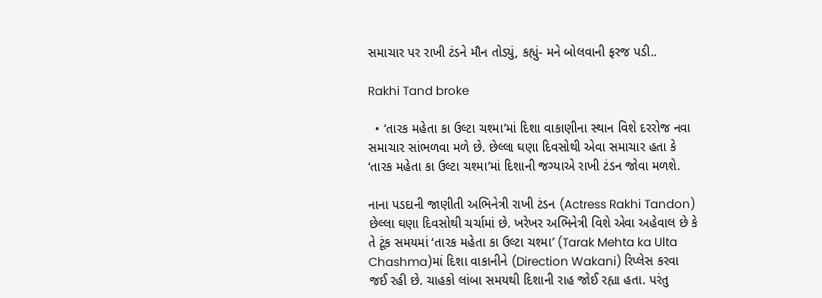સમાચાર પર રાખી ટંડને મૌન તોડ્યું, કહ્યું- મને બોલવાની ફરજ પડી..

Rakhi Tand broke

  • ‘તારક મહેતા કા ઉલ્ટા ચશ્મા’માં દિશા વાકાણીના સ્થાન વિશે દરરોજ નવા સમાચાર સાંભળવા મળે છે. છેલ્લા ઘણા દિવસોથી એવા સમાચાર હતા કે ‘તારક મહેતા કા ઉલ્ટા ચશ્મા’માં દિશાની જગ્યાએ રાખી ટંડન જોવા મળશે.

નાના પડદાની જાણીતી અભિનેત્રી રાખી ટંડન (Actress Rakhi Tandon) છેલ્લા ઘણા દિવસોથી ચર્ચામાં છે. ખરેખર અભિનેત્રી વિશે એવા અહેવાલ છે કે તે ટૂંક સમયમાં ‘તારક મહેતા કા ઉલ્ટા ચશ્મા’ (Tarak Mehta ka Ulta Chashma)માં દિશા વાકાનીને (Direction Wakani) રિપ્લેસ કરવા જઈ રહી છે. ચાહકો લાંબા સમયથી દિશાની રાહ જોઈ રહ્યા હતા. પરંતુ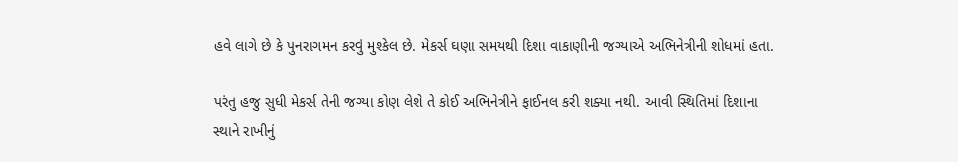હવે લાગે છે કે પુનરાગમન કરવું મુશ્કેલ છે. મેકર્સ ઘણા સમયથી દિશા વાકાણીની જગ્યાએ અભિનેત્રીની શોધમાં હતા.

પરંતુ હજુ સુધી મેકર્સ તેની જગ્યા કોણ લેશે તે કોઈ અભિનેત્રીને ફાઈનલ કરી શક્યા નથી. આવી સ્થિતિમાં દિશાના સ્થાને રાખીનું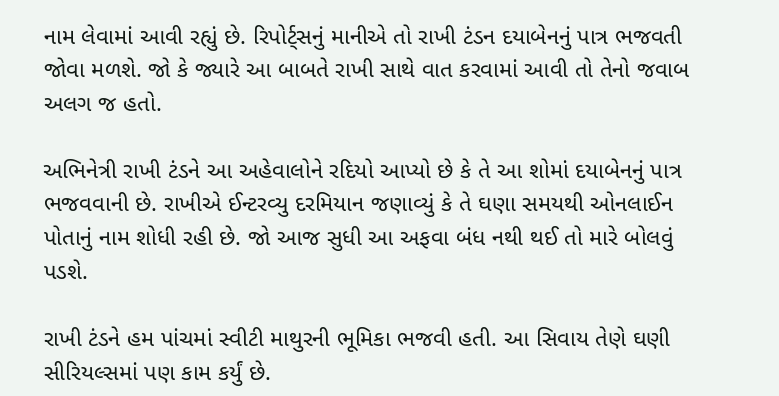નામ લેવામાં આવી રહ્યું છે. રિપોર્ટ્સનું માનીએ તો રાખી ટંડન દયાબેનનું પાત્ર ભજવતી જોવા મળશે. જો કે જ્યારે આ બાબતે રાખી સાથે વાત કરવામાં આવી તો તેનો જવાબ અલગ જ હતો.

અભિનેત્રી રાખી ટંડને આ અહેવાલોને રદિયો આપ્યો છે કે તે આ શોમાં દયાબેનનું પાત્ર ભજવવાની છે. રાખીએ ઈન્ટરવ્યુ દરમિયાન જણાવ્યું કે તે ઘણા સમયથી ઓનલાઈન પોતાનું નામ શોધી રહી છે. જો આજ સુધી આ અફવા બંધ નથી થઈ તો મારે બોલવું પડશે.

રાખી ટંડને હમ પાંચમાં સ્વીટી માથુરની ભૂમિકા ભજવી હતી. આ સિવાય તેણે ઘણી સીરિયલ્સમાં પણ કામ કર્યું છે.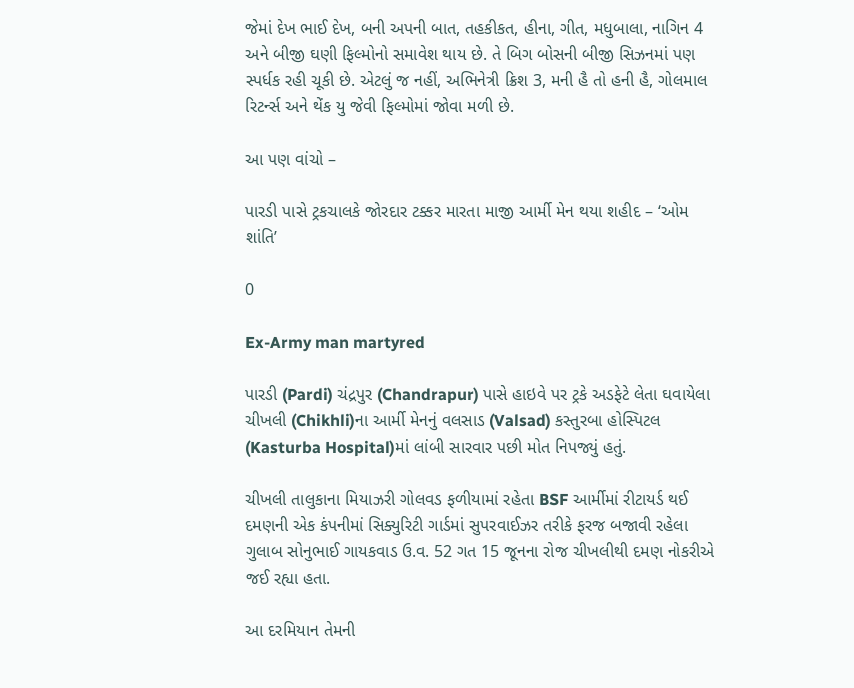જેમાં દેખ ભાઈ દેખ, બની અપની બાત, તહકીકત, હીના, ગીત, મધુબાલા, નાગિન 4 અને બીજી ઘણી ફિલ્મોનો સમાવેશ થાય છે. તે બિગ બોસની બીજી સિઝનમાં પણ સ્પર્ધક રહી ચૂકી છે. એટલું જ નહીં, અભિનેત્રી ક્રિશ 3, મની હૈ તો હની હૈ, ગોલમાલ રિટર્ન્સ અને થેંક યુ જેવી ફિલ્મોમાં જોવા મળી છે.

આ પણ વાંચો –

પારડી પાસે ટ્રકચાલકે જોરદાર ટક્કર મારતા માજી આર્મી મેન થયા શહીદ – ‘ઓમ શાંતિ’

0

Ex-Army man martyred

પારડી (Pardi) ચંદ્રપુર (Chandrapur) પાસે હાઇવે પર ટ્રકે અડફેટે લેતા ઘવાયેલા ચીખલી (Chikhli)ના આર્મી મેનનું વલસાડ (Valsad) કસ્તુરબા હોસ્પિટલ (Kasturba Hospital)માં લાંબી સારવાર પછી મોત નિપજ્યું હતું.

ચીખલી તાલુકાના મિયાઝરી ગોલવડ ફળીયામાં રહેતા BSF આર્મીમાં રીટાયર્ડ થઈ દમણની એક કંપનીમાં સિક્યુરિટી ગાર્ડમાં સુપરવાઈઝર તરીકે ફરજ બજાવી રહેલા ગુલાબ સોનુભાઈ ગાયકવાડ ઉ.વ. 52 ગત 15 જૂનના રોજ ચીખલીથી દમણ નોકરીએ જઈ રહ્યા હતા.

આ દરમિયાન તેમની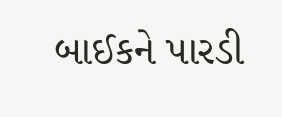બાઈકને પારડી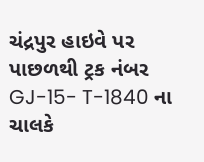ચંદ્રપુર હાઇવે પર પાછળથી ટ્રક નંબર GJ-15- T-1840 ના ચાલકે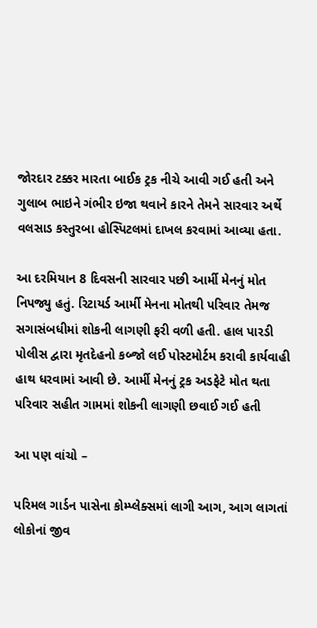જોરદાર ટક્કર મારતા બાઈક ટ્રક નીચે આવી ગઈ હતી અને ગુલાબ ભાઇને ગંભીર ઇજા થવાને કારને તેમને સારવાર અર્થે વલસાડ કસ્તુરબા હોસ્પિટલમાં દાખલ કરવામાં આવ્યા હતા.

આ દરમિયાન 8 દિવસની સારવાર પછી આર્મી મેનનું મોત નિપજ્યુ હતું. રિટાયર્ડ આર્મી મેનના મોતથી પરિવાર તેમજ સગાસંબધીમાં શોકની લાગણી ફરી વળી હતી. હાલ પારડી પોલીસ દ્વારા મૃતદેહનો કબ્જો લઈ પોસ્ટમોર્ટમ કરાવી કાર્યવાહી હાથ ધરવામાં આવી છે. આર્મી મેનનું ટ્રક અડફેટે મોત થતા પરિવાર સહીત ગામમાં શોકની લાગણી છવાઈ ગઈ હતી

આ પણ વાંચો –

પરિમલ ગાર્ડન પાસેના કોમ્પ્લેક્સમાં લાગી આગ, આગ લાગતાં લોકોનાં જીવ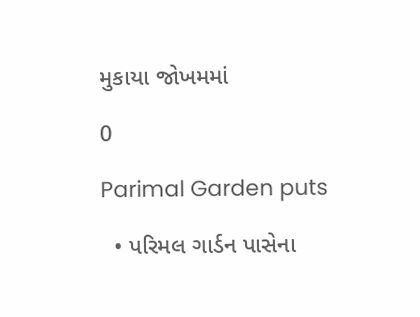મુકાયા જોખમમાં

0

Parimal Garden puts

  • પરિમલ ગાર્ડન પાસેના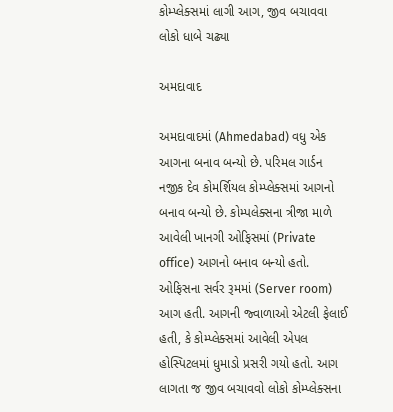કોમ્પ્લેક્સમાં લાગી આગ, જીવ બચાવવા લોકો ધાબે ચઢ્યા

અમદાવાદ

અમદાવાદમાં (Ahmedabad) વધુ એક આગના બનાવ બન્યો છે. પરિમલ ગાર્ડન નજીક દેવ કોમર્શિયલ કોમ્પ્લેક્સમાં આગનો બનાવ બન્યો છે. કોમ્પલેક્સના ત્રીજા માળે આવેલી ખાનગી ઓફિસમાં (Private office) આગનો બનાવ બન્યો હતો. ઓફિસના સર્વર રૂમમાં (Server room) આગ હતી. આગની જ્વાળાઓ એટલી ફેલાઈ હતી, કે કોમ્પ્લેક્સમાં આવેલી એપલ હોસ્પિટલમાં ધુમાડો પ્રસરી ગયો હતો. આગ લાગતા જ જીવ બચાવવો લોકો કોમ્પ્લેક્સના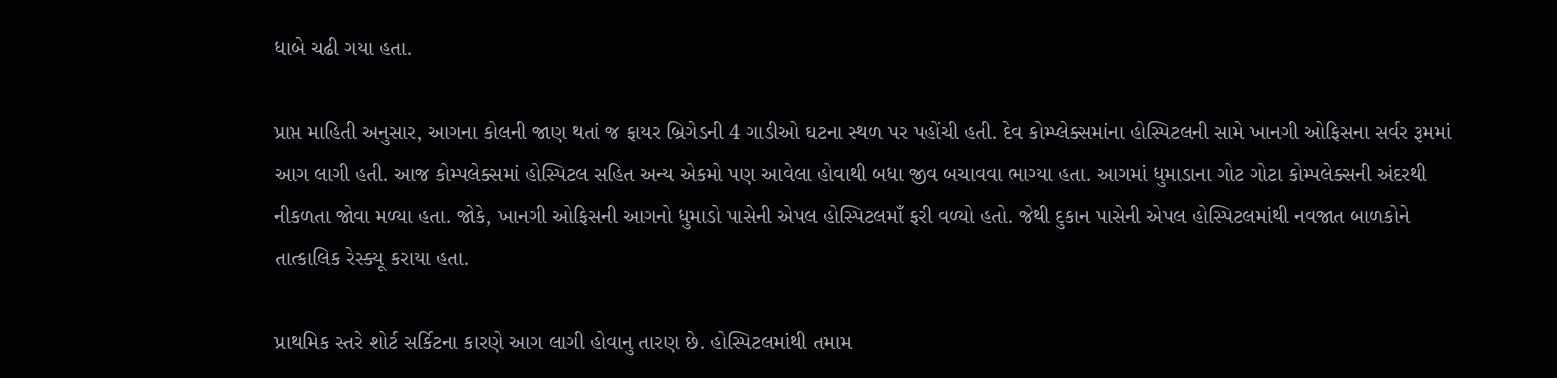ધાબે ચઢી ગયા હતા.

પ્રાપ્ત માહિતી અનુસાર, આગના કોલની જાણ થતાં જ ફાયર બ્રિગેડની 4 ગાડીઓ ઘટના સ્થળ પર પહોંચી હતી. દેવ કોમ્પ્લેક્સમાંના હોસ્પિટલની સામે ખાનગી ઓફિસના સર્વર રૂમમાં આગ લાગી હતી. આજ કોમ્પલેક્સમાં હોસ્પિટલ સહિત અન્ય એકમો પણ આવેલા હોવાથી બધા જીવ બચાવવા ભાગ્યા હતા. આગમાં ધુમાડાના ગોટ ગોટા કોમ્પલેક્સની અંદરથી નીકળતા જોવા મળ્યા હતા. જોકે, ખાનગી ઓફિસની આગનો ધુમાડો પાસેની એપલ હોસ્પિટલમાઁ ફરી વળ્યો હતો. જેથી દુકાન પાસેની એપલ હોસ્પિટલમાંથી નવજાત બાળકોને તાત્કાલિક રેસ્ક્યૂ કરાયા હતા.

પ્રાથમિક સ્તરે શોર્ટ સર્કિટના કારણે આગ લાગી હોવાનુ તારણ છે. હોસ્પિટલમાંથી તમામ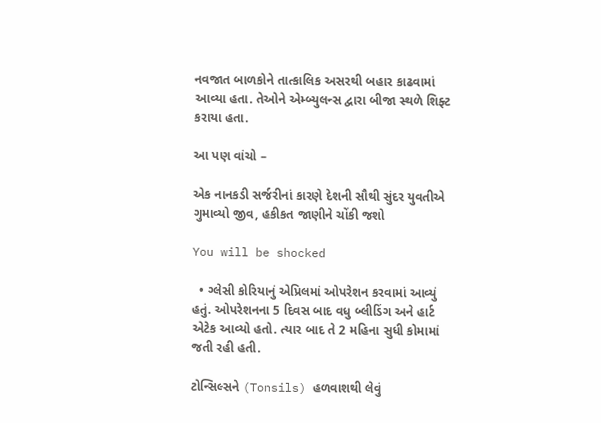નવજાત બાળકોને તાત્કાલિક અસરથી બહાર કાઢવામાં આવ્યા હતા. તેઓને એમ્બ્યુલન્સ દ્વારા બીજા સ્થળે શિફ્ટ કરાયા હતા.

આ પણ વાંચો –

એક નાનકડી સર્જરીનાં કારણે દેશની સૌથી સુંદર યુવતીએ ગુમાવ્યો જીવ, હકીકત જાણીને ચોંકી જશો

You will be shocked

  • ગ્લેસી કોરિયાનું એપ્રિલમાં ઓપરેશન કરવામાં આવ્યું હતું. ઓપરેશનના 5 દિવસ બાદ વધુ બ્લીડિંગ અને હાર્ટ એટેક આવ્યો હતો. ત્યાર બાદ તે 2 મહિના સુધી કોમામાં જતી રહી હતી.

ટોન્સિલ્સને (Tonsils) હળવાશથી લેવું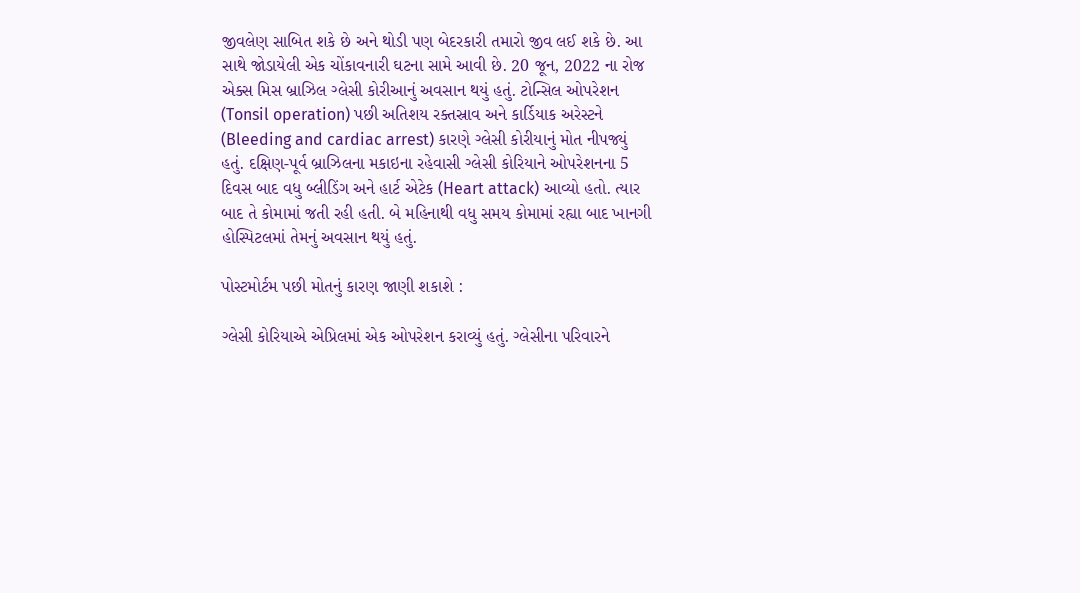જીવલેણ સાબિત શકે છે અને થોડી પણ બેદરકારી તમારો જીવ લઈ શકે છે. આ સાથે જોડાયેલી એક ચોંકાવનારી ઘટના સામે આવી છે. 20 જૂન, 2022 ના રોજ એક્સ મિસ બ્રાઝિલ ગ્લેસી કોરીઆનું અવસાન થયું હતું. ટોન્સિલ ઓપરેશન (Tonsil operation) પછી અતિશય રક્તસ્રાવ અને કાર્ડિયાક અરેસ્ટને (Bleeding and cardiac arrest) કારણે ગ્લેસી કોરીયાનું મોત નીપજ્યું હતું. દક્ષિણ-પૂર્વ બ્રાઝિલના મકાઇના રહેવાસી ગ્લેસી કોરિયાને ઓપરેશનના 5 દિવસ બાદ વધુ બ્લીડિંગ અને હાર્ટ એટેક (Heart attack) આવ્યો હતો. ત્યાર બાદ તે કોમામાં જતી રહી હતી. બે મહિનાથી વધુ સમય કોમામાં રહ્યા બાદ ખાનગી હોસ્પિટલમાં તેમનું અવસાન થયું હતું.

પોસ્ટમોર્ટમ પછી મોતનું કારણ જાણી શકાશે :

ગ્લેસી કોરિયાએ એપ્રિલમાં એક ઓપરેશન કરાવ્યું હતું. ગ્લેસીના પરિવારને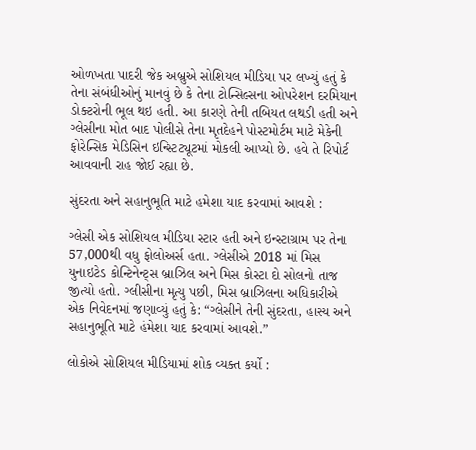ઓળખતા પાદરી જેક અબ્રુએ સોશિયલ મીડિયા પર લખ્યું હતું કે તેના સંબંધીઓનું માનવું છે કે તેના ટોન્સિલ્સના ઓપરેશન દરમિયાન ડોક્ટરોની ભૂલ થઇ હતી. આ કારણે તેની તબિયત લથડી હતી અને ગ્લેસીના મોત બાદ પોલીસે તેના મૃતદેહને પોસ્ટમોર્ટમ માટે મેકેની ફોરેન્સિક મેડિસિન ઇન્સ્ટિટ્યૂટમાં મોકલી આપ્યો છે. હવે તે રિપોર્ટ આવવાની રાહ જોઈ રહ્યા છે.

સુંદરતા અને સહાનુભૂતિ માટે હમેશા યાદ કરવામાં આવશે :

ગ્લેસી એક સોશિયલ મીડિયા સ્ટાર હતી અને ઇન્સ્ટાગ્રામ પર તેના 57,000થી વધુ ફોલોઅર્સ હતા. ગ્લેસીએ 2018 માં મિસ યુનાઇટેડ કોન્ટિનેન્ટ્સ બ્રાઝિલ અને મિસ કોસ્ટા દો સોલનો તાજ જીત્યો હતો. ગ્લીસીના મૃત્યુ પછી, મિસ બ્રાઝિલના અધિકારીએ એક નિવેદનમાં જણાવ્યું હતું કે: “ગ્લેસીને તેની સુંદરતા, હાસ્ય અને સહાનુભૂતિ માટે હંમેશા યાદ કરવામાં આવશે.”

લોકોએ સોશિયલ મીડિયામાં શોક વ્યક્ત કર્યો :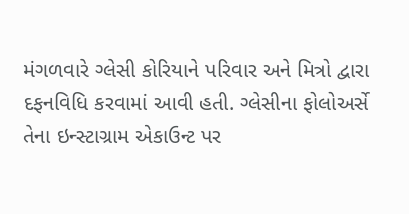મંગળવારે ગ્લેસી કોરિયાને પરિવાર અને મિત્રો દ્વારા દફનવિધિ કરવામાં આવી હતી. ગ્લેસીના ફોલોઅર્સે તેના ઇન્સ્ટાગ્રામ એકાઉન્ટ પર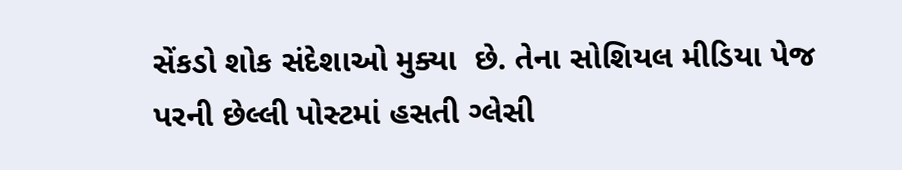સેંકડો શોક સંદેશાઓ મુક્યા  છે. તેના સોશિયલ મીડિયા પેજ પરની છેલ્લી પોસ્ટમાં હસતી ગ્લેસી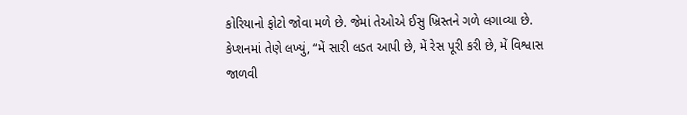કોરિયાનો ફોટો જોવા મળે છે. જેમાં તેઓએ ઈસુ ખ્રિસ્તને ગળે લગાવ્યા છે. કેપ્શનમાં તેણે લખ્યું, “મેં સારી લડત આપી છે, મેં રેસ પૂરી કરી છે, મેં વિશ્વાસ જાળવી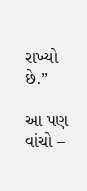રાખ્યો છે.”

આ પણ વાંચો –